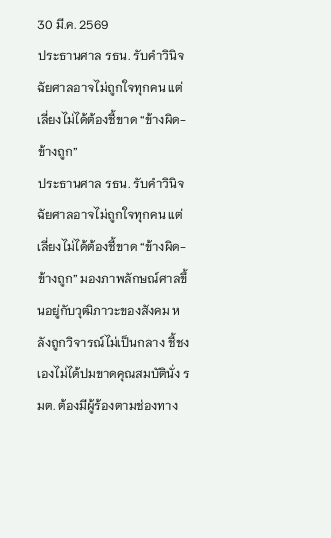30 มี.ค. 2569
ประธานศาล รธน. รับคำวินิจฉัยศาลอาจไม่ถูกใจทุกคน แต่เลี่ยงไม่ได้ต้องชี้ขาด “ข้างผิด-ข้างถูก”
ประธานศาล รธน. รับคำวินิจฉัยศาลอาจไม่ถูกใจทุกคน แต่เลี่ยงไม่ได้ต้องชี้ขาด “ข้างผิด-ข้างถูก” มองภาพลักษณ์ศาลขึ้นอยู่กับวุฒิภาวะของสังคม หลังถูกวิจารณ์ไม่เป็นกลาง ชี้ชงเองไม่ได้ปมขาดคุณสมบัตินั่ง รมต. ต้องมีผู้ร้องตามช่องทาง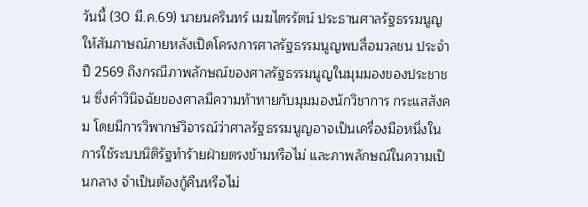วันนี้ (30 มี.ค.69) นายนครินทร์ เมฆไตรรัตน์ ประธานศาลรัฐธรรมนูญ ให้สัมภาษณ์ภายหลังเปิดโครงการศาลรัฐธรรมนูญพบสื่อมวลชน ประจำปี 2569 ถึงกรณีภาพลักษณ์ของศาลรัฐธรรมนูญในมุมมองของประชาชน ซึ่งคำวินิจฉัยของศาลมีความท้าทายกับมุมมองนักวิชาการ กระแสสังคม โดยมีการวิพากษ์วิจารณ์ว่าศาลรัฐธรรมนูญอาจเป็นเครื่องมือหนึ่งในการใช้ระบบนิติรัฐทำร้ายฝ่ายตรงข้ามหรือไม่ และภาพลักษณ์ในความเป็นกลาง จำเป็นต้องกู้คืนหรือไม่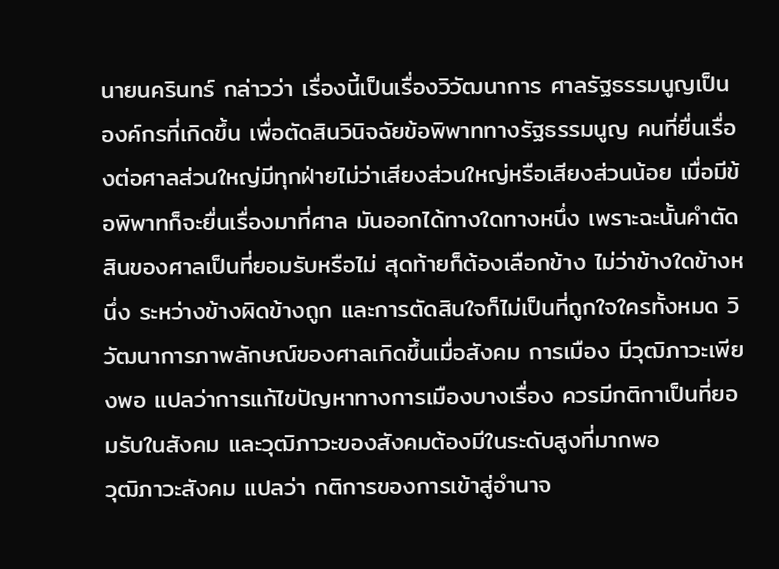นายนครินทร์ กล่าวว่า เรื่องนี้เป็นเรื่องวิวัฒนาการ ศาลรัฐธรรมนูญเป็นองค์กรที่เกิดขึ้น เพื่อตัดสินวินิจฉัยข้อพิพาททางรัฐธรรมนูญ คนที่ยื่นเรื่องต่อศาลส่วนใหญ่มีทุกฝ่ายไม่ว่าเสียงส่วนใหญ่หรือเสียงส่วนน้อย เมื่อมีข้อพิพาทก็จะยื่นเรื่องมาที่ศาล มันออกได้ทางใดทางหนึ่ง เพราะฉะนั้นคำตัดสินของศาลเป็นที่ยอมรับหรือไม่ สุดท้ายก็ต้องเลือกข้าง ไม่ว่าข้างใดข้างหนึ่ง ระหว่างข้างผิดข้างถูก และการตัดสินใจก็ไม่เป็นที่ถูกใจใครทั้งหมด วิวัฒนาการภาพลักษณ์ของศาลเกิดขึ้นเมื่อสังคม การเมือง มีวุฒิภาวะเพียงพอ แปลว่าการแก้ไขปัญหาทางการเมืองบางเรื่อง ควรมีกติกาเป็นที่ยอมรับในสังคม และวุฒิภาวะของสังคมต้องมีในระดับสูงที่มากพอ
วุฒิภาวะสังคม แปลว่า กติการของการเข้าสู่อำนาจ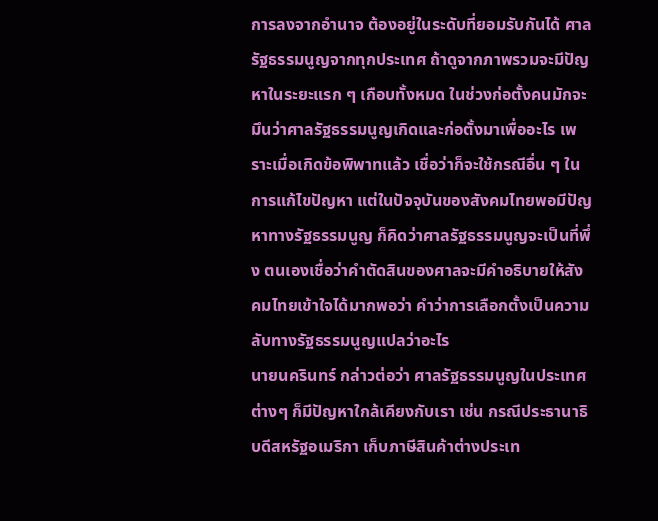การลงจากอำนาจ ต้องอยู่ในระดับที่ยอมรับกันได้ ศาลรัฐธรรมนูญจากทุกประเทศ ถ้าดูจากภาพรวมจะมีปัญหาในระยะแรก ๆ เกือบทั้งหมด ในช่วงก่อตั้งคนมักจะมึนว่าศาลรัฐธรรมนูญเกิดและก่อตั้งมาเพื่ออะไร เพราะเมื่อเกิดข้อพิพาทแล้ว เชื่อว่าก็จะใช้กรณีอื่น ๆ ในการแก้ไขปัญหา แต่ในปัจจุบันของสังคมไทยพอมีปัญหาทางรัฐธรรมนูญ ก็คิดว่าศาลรัฐธรรมนูญจะเป็นที่พึ่ง ตนเองเชื่อว่าคำตัดสินของศาลจะมีคำอธิบายให้สังคมไทยเข้าใจได้มากพอว่า คำว่าการเลือกตั้งเป็นความลับทางรัฐธรรมนูญแปลว่าอะไร
นายนครินทร์ กล่าวต่อว่า ศาลรัฐธรรมนูญในประเทศต่างๆ ก็มีปัญหาใกล้เคียงกับเรา เช่น กรณีประธานาธิบดีสหรัฐอเมริกา เก็บภาษีสินค้าต่างประเท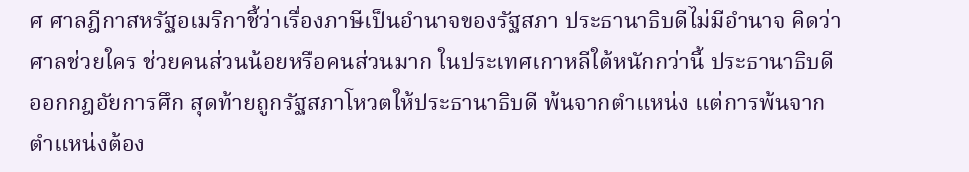ศ ศาลฎีกาสหรัฐอเมริกาชี้ว่าเรื่องภาษีเป็นอำนาจของรัฐสภา ประธานาธิบดีไม่มีอำนาจ คิดว่าศาลช่วยใคร ช่วยคนส่วนน้อยหรือคนส่วนมาก ในประเทศเกาหลีใต้หนักกว่านี้ ประธานาธิบดีออกกฎอัยการศึก สุดท้ายถูกรัฐสภาโหวตให้ประธานาธิบดี พ้นจากตำแหน่ง แต่การพ้นจากตำแหน่งต้อง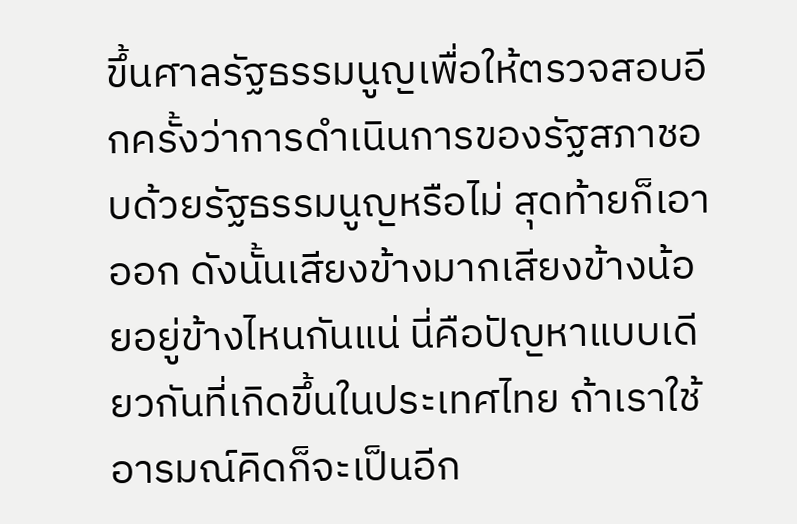ขึ้นศาลรัฐธรรมนูญเพื่อให้ตรวจสอบอีกครั้งว่าการดำเนินการของรัฐสภาชอบด้วยรัฐธรรมนูญหรือไม่ สุดท้ายก็เอาออก ดังนั้นเสียงข้างมากเสียงข้างน้อยอยู่ข้างไหนกันแน่ นี่คือปัญหาแบบเดียวกันที่เกิดขึ้นในประเทศไทย ถ้าเราใช้อารมณ์คิดก็จะเป็นอีก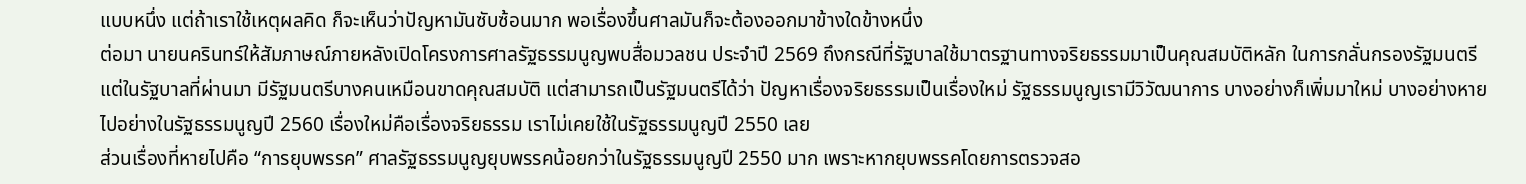แบบหนึ่ง แต่ถ้าเราใช้เหตุผลคิด ก็จะเห็นว่าปัญหามันซับซ้อนมาก พอเรื่องขึ้นศาลมันก็จะต้องออกมาข้างใดข้างหนึ่ง
ต่อมา นายนครินทร์ให้สัมภาษณ์ภายหลังเปิดโครงการศาลรัฐธรรมนูญพบสื่อมวลชน ประจำปี 2569 ถึงกรณีที่รัฐบาลใช้มาตรฐานทางจริยธรรมมาเป็นคุณสมบัติหลัก ในการกลั่นกรองรัฐมนตรี แต่ในรัฐบาลที่ผ่านมา มีรัฐมนตรีบางคนเหมือนขาดคุณสมบัติ แต่สามารถเป็นรัฐมนตรีได้ว่า ปัญหาเรื่องจริยธรรมเป็นเรื่องใหม่ รัฐธรรมนูญเรามีวิวัฒนาการ บางอย่างก็เพิ่มมาใหม่ บางอย่างหายไปอย่างในรัฐธรรมนูญปี 2560 เรื่องใหม่คือเรื่องจริยธรรม เราไม่เคยใช้ในรัฐธรรมนูญปี 2550 เลย
ส่วนเรื่องที่หายไปคือ “การยุบพรรค” ศาลรัฐธรรมนูญยุบพรรคน้อยกว่าในรัฐธรรมนูญปี 2550 มาก เพราะหากยุบพรรคโดยการตรวจสอ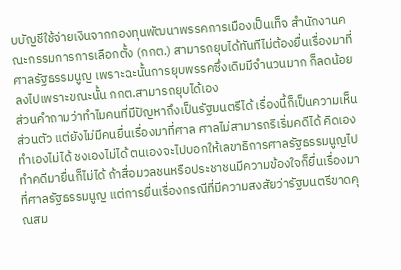บบัญชีใช้จ่ายเงินจากกองทุนพัฒนาพรรคการเมืองเป็นเท็จ สำนักงานคณะกรรมการการเลือกตั้ง (กกต.) สามารถยุบได้ทันทีไม่ต้องยื่นเรื่องมาที่ศาลรัฐธรรมนูญ เพราะฉะนั้นการยุบพรรคซึ่งเดิมมีจำนวนมาก ก็ลดน้อยลงไปเพราะขณะนั้น กกต.สามารถยุบได้เอง
ส่วนคำถามว่าทำไมคนที่มีปัญหาถึงเป็นรัฐมนตรีได้ เรื่องนี้ก็เป็นความเห็นส่วนตัว แต่ยังไม่มีคนยื่นเรื่องมาที่ศาล ศาลไม่สามารถริเริ่มคดีได้ คิดเองทำเองไม่ได้ ชงเองไม่ได้ ตนเองจะไปบอกให้เลขาธิการศาลรัฐธรรมนูญไปทำคดีมายื่นก็ไม่ได้ ถ้าสื่อมวลชนหรือประชาชนมีความข้องใจก็ยื่นเรื่องมาที่ศาลรัฐธรรมนูญ แต่การยื่นเรื่องกรณีที่มีความสงสัยว่ารัฐมนตรีขาดคุณสม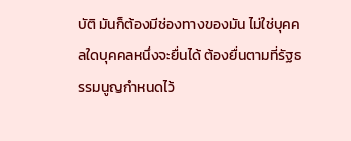บัติ มันก็ต้องมีช่องทางของมัน ไม่ใช่บุคคลใดบุคคลหนึ่งจะยื่นได้ ต้องยื่นตามที่รัฐธรรมนูญกำหนดไว้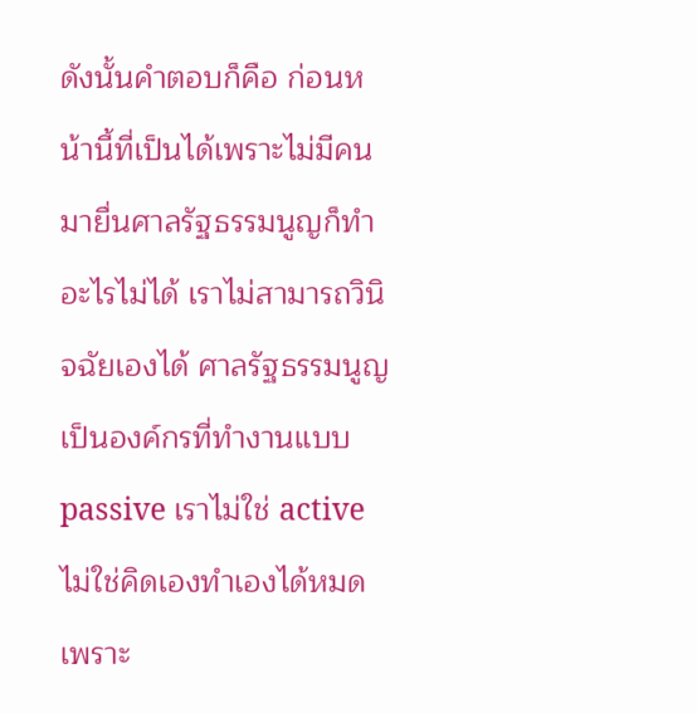ดังนั้นคำตอบก็คือ ก่อนหน้านี้ที่เป็นได้เพราะไม่มีคนมายื่นศาลรัฐธรรมนูญก็ทำอะไรไม่ได้ เราไม่สามารถวินิจฉัยเองได้ ศาลรัฐธรรมนูญเป็นองค์กรที่ทำงานแบบ passive เราไม่ใช่ active ไม่ใช่คิดเองทำเองได้หมด เพราะ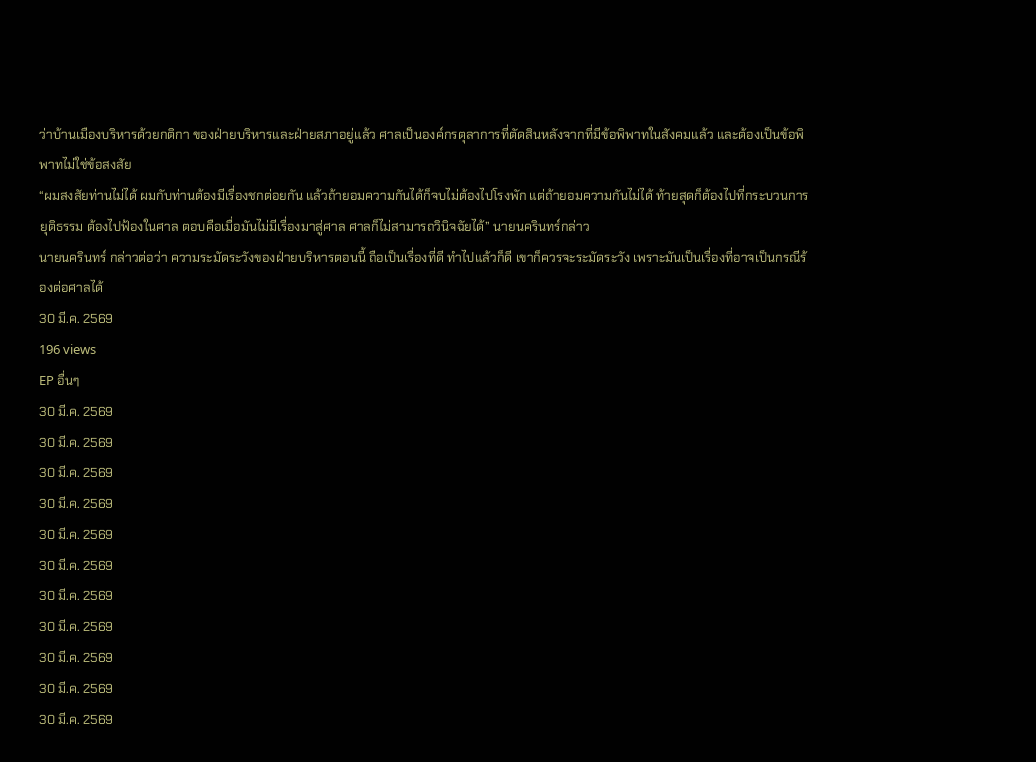ว่าบ้านเมืองบริหารด้วยกติกา ของฝ่ายบริหารและฝ่ายสภาอยู่แล้ว ศาลเป็นองค์กรตุลาการที่ตัดสินหลังจากที่มีข้อพิพาทในสังคมแล้ว และต้องเป็นข้อพิพาทไม่ใช่ข้อสงสัย
“ผมสงสัยท่านไม่ได้ ผมกับท่านต้องมีเรื่องชกต่อยกัน แล้วถ้ายอมความกันได้ก็จบไม่ต้องไปโรงพัก แต่ถ้ายอมความกันไม่ได้ ท้ายสุดก็ต้องไปที่กระบวนการยุติธรรม ต้องไปฟ้องในศาล ตอบคือเมื่อมันไม่มีเรื่องมาสู่ศาล ศาลก็ไม่สามารถวินิจฉัยได้” นายนครินทร์กล่าว
นายนครินทร์ กล่าวต่อว่า ความระมัดระวังของฝ่ายบริหารตอนนี้ ถือเป็นเรื่องที่ดี ทำไปแล้วก็ดี เขาก็ควรจะระมัดระวัง เพราะมันเป็นเรื่องที่อาจเป็นกรณีร้องต่อศาลได้
30 มี.ค. 2569
196 views
EP อื่นๆ
30 มี.ค. 2569
30 มี.ค. 2569
30 มี.ค. 2569
30 มี.ค. 2569
30 มี.ค. 2569
30 มี.ค. 2569
30 มี.ค. 2569
30 มี.ค. 2569
30 มี.ค. 2569
30 มี.ค. 2569
30 มี.ค. 2569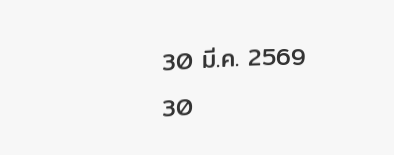30 มี.ค. 2569
30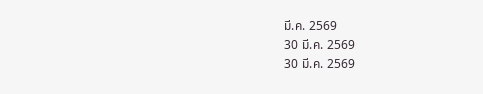มี.ค. 2569
30 มี.ค. 2569
30 มี.ค. 2569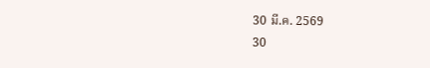30 มี.ค. 2569
30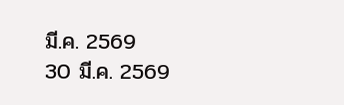มี.ค. 2569
30 มี.ค. 2569